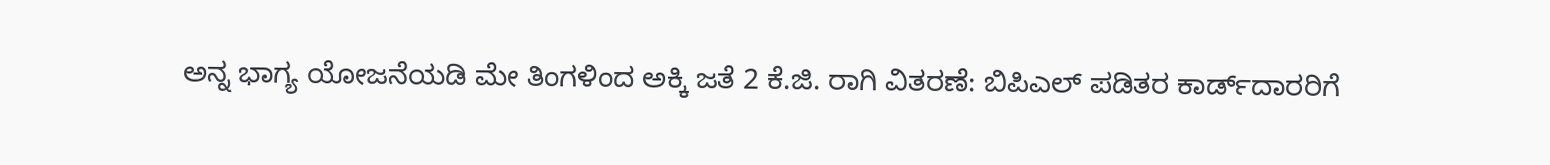ಅನ್ನ ಭಾಗ್ಯ ಯೋಜನೆಯಡಿ ಮೇ ತಿಂಗಳಿಂದ ಅಕ್ಕಿ ಜತೆ 2 ಕೆ.ಜಿ. ರಾಗಿ ವಿತರಣೆ: ಬಿಪಿಎಲ್‌ ಪಡಿತರ ಕಾರ್ಡ್‌ದಾರರಿಗೆ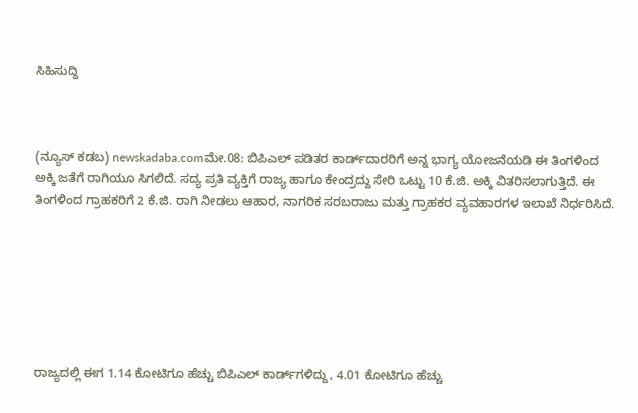ಸಿಹಿಸುದ್ದಿ



(ನ್ಯೂಸ್‌ ಕಡಬ) newskadaba.comಮೇ.08: ಬಿಪಿಎಲ್‌ ಪಡಿತರ ಕಾರ್ಡ್‌ದಾರರಿಗೆ ಅನ್ನ ಭಾಗ್ಯ ಯೋಜನೆಯಡಿ ಈ ತಿಂಗಳಿಂದ ಅಕ್ಕಿ ಜತೆಗೆ ರಾಗಿಯೂ ಸಿಗಲಿದೆ. ಸದ್ಯ ಪ್ರತಿ ವ್ಯಕ್ತಿಗೆ ರಾಜ್ಯ ಹಾಗೂ ಕೇಂದ್ರದ್ದು ಸೇರಿ ಒಟ್ಟು 10 ಕೆ.ಜಿ. ಅಕ್ಕಿ ವಿತರಿಸಲಾಗುತ್ತಿದೆ. ಈ ತಿಂಗಳಿಂದ ಗ್ರಾಹಕರಿಗೆ 2 ಕೆ.ಜಿ. ರಾಗಿ ನೀಡಲು ಆಹಾರ, ನಾಗರಿಕ ಸರಬರಾಜು ಮತ್ತು ಗ್ರಾಹಕರ ವ್ಯವಹಾರಗಳ ಇಲಾಖೆ ನಿರ್ಧರಿಸಿದೆ.







ರಾಜ್ಯದಲ್ಲಿ ಈಗ 1.14 ಕೋಟಿಗೂ ಹೆಚ್ಚು ಬಿಪಿಎಲ್‌ ಕಾರ್ಡ್‌ಗಳಿದ್ದು, 4.01 ಕೋಟಿಗೂ ಹೆಚ್ಚು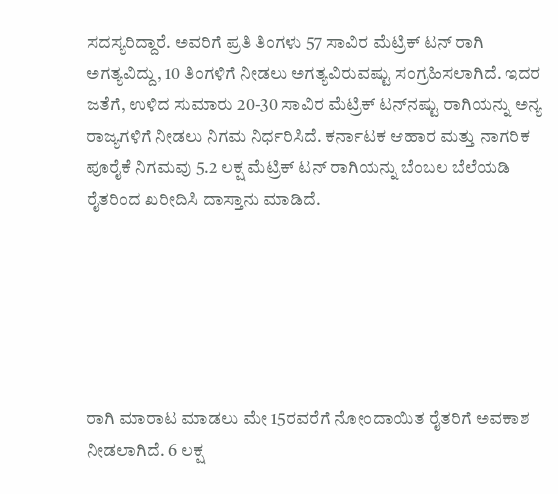ಸದಸ್ಯರಿದ್ದಾರೆ. ಅವರಿಗೆ ಪ್ರತಿ ತಿಂಗಳು 57 ಸಾವಿರ ಮೆಟ್ರಿಕ್‌ ಟನ್‌ ರಾಗಿ ಅಗತ್ಯವಿದ್ದು, 10 ತಿಂಗಳಿಗೆ ನೀಡಲು ಅಗತ್ಯವಿರುವಷ್ಟು ಸಂಗ್ರಹಿಸಲಾಗಿದೆ. ಇದರ ಜತೆಗೆ, ಉಳಿದ ಸುಮಾರು 20-30 ಸಾವಿರ ಮೆಟ್ರಿಕ್‌ ಟನ್‌ನಷ್ಟು ರಾಗಿಯನ್ನು ಅನ್ಯ ರಾಜ್ಯಗಳಿಗೆ ನೀಡಲು ನಿಗಮ ನಿರ್ಧರಿಸಿದೆ. ಕರ್ನಾಟಕ ಆಹಾರ ಮತ್ತು ನಾಗರಿಕ ಪೂರೈಕೆ ನಿಗಮವು 5.2 ಲಕ್ಷ ಮೆಟ್ರಿಕ್‌ ಟನ್‌ ರಾಗಿಯನ್ನು ಬೆಂಬಲ ಬೆಲೆಯಡಿ ರೈತರಿಂದ ಖರೀದಿಸಿ ದಾಸ್ತಾನು ಮಾಡಿದೆ.






ರಾಗಿ ಮಾರಾಟ ಮಾಡಲು ಮೇ 15ರವರೆಗೆ ನೋಂದಾಯಿತ ರೈತರಿಗೆ ಅವಕಾಶ ನೀಡಲಾಗಿದೆ. 6 ಲಕ್ಷ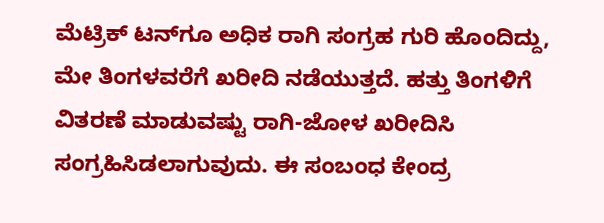ಮೆಟ್ರಿಕ್‌ ಟನ್‌ಗೂ ಅಧಿಕ ರಾಗಿ ಸಂಗ್ರಹ ಗುರಿ ಹೊಂದಿದ್ದು, ಮೇ ತಿಂಗಳವರೆಗೆ ಖರೀದಿ ನಡೆಯುತ್ತದೆ. ಹತ್ತು ತಿಂಗಳಿಗೆ ವಿತರಣೆ ಮಾಡುವಷ್ಟು ರಾಗಿ-ಜೋಳ ಖರೀದಿಸಿ ಸಂಗ್ರಹಿಸಿಡಲಾಗುವುದು. ಈ ಸಂಬಂಧ ಕೇಂದ್ರ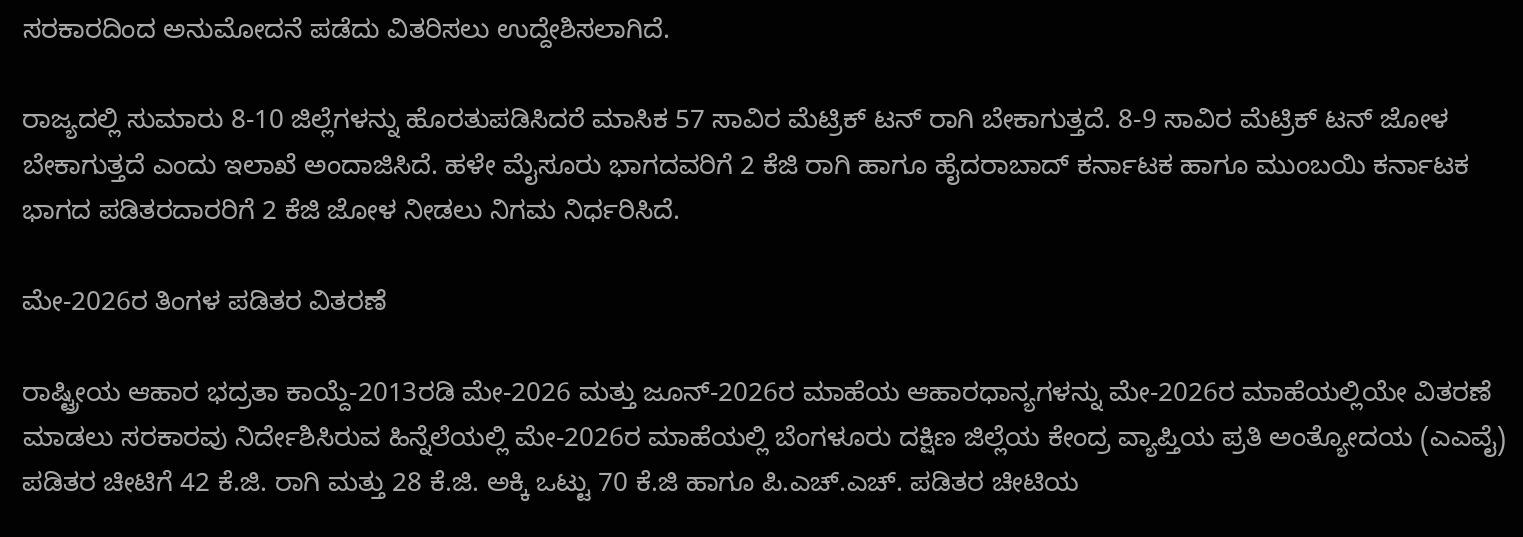ಸರಕಾರದಿಂದ ಅನುಮೋದನೆ ಪಡೆದು ವಿತರಿಸಲು ಉದ್ದೇಶಿಸಲಾಗಿದೆ.

ರಾಜ್ಯದಲ್ಲಿ ಸುಮಾರು 8-10 ಜಿಲ್ಲೆಗಳನ್ನು ಹೊರತುಪಡಿಸಿದರೆ ಮಾಸಿಕ 57 ಸಾವಿರ ಮೆಟ್ರಿಕ್‌ ಟನ್‌ ರಾಗಿ ಬೇಕಾಗುತ್ತದೆ. 8-9 ಸಾವಿರ ಮೆಟ್ರಿಕ್‌ ಟನ್‌ ಜೋಳ ಬೇಕಾಗುತ್ತದೆ ಎಂದು ಇಲಾಖೆ ಅಂದಾಜಿಸಿದೆ. ಹಳೇ ಮೈಸೂರು ಭಾಗದವರಿಗೆ 2 ಕೆಜಿ ರಾಗಿ ಹಾಗೂ ಹೈದರಾಬಾದ್‌ ಕರ್ನಾಟಕ ಹಾಗೂ ಮುಂಬಯಿ ಕರ್ನಾಟಕ ಭಾಗದ ಪಡಿತರದಾರರಿಗೆ 2 ಕೆಜಿ ಜೋಳ ನೀಡಲು ನಿಗಮ ನಿರ್ಧರಿಸಿದೆ.

ಮೇ-2026ರ ತಿಂಗಳ ಪಡಿತರ ವಿತರಣೆ

ರಾಷ್ಟ್ರೀಯ ಆಹಾರ ಭದ್ರತಾ ಕಾಯ್ದೆ-2013ರಡಿ ಮೇ-2026 ಮತ್ತು ಜೂನ್‌-2026ರ ಮಾಹೆಯ ಆಹಾರಧಾನ್ಯಗಳನ್ನು ಮೇ-2026ರ ಮಾಹೆಯಲ್ಲಿಯೇ ವಿತರಣೆ ಮಾಡಲು ಸರಕಾರವು ನಿರ್ದೇಶಿಸಿರುವ ಹಿನ್ನೆಲೆಯಲ್ಲಿ ಮೇ-2026ರ ಮಾಹೆಯಲ್ಲಿ ಬೆಂಗಳೂರು ದಕ್ಷಿಣ ಜಿಲ್ಲೆಯ ಕೇಂದ್ರ ವ್ಯಾಪ್ತಿಯ ಪ್ರತಿ ಅಂತ್ಯೋದಯ (ಎಎವೈ) ಪಡಿತರ ಚೀಟಿಗೆ 42 ಕೆ.ಜಿ. ರಾಗಿ ಮತ್ತು 28 ಕೆ.ಜಿ. ಅಕ್ಕಿ ಒಟ್ಟು 70 ಕೆ.ಜಿ ಹಾಗೂ ಪಿ.ಎಚ್‌.ಎಚ್‌. ಪಡಿತರ ಚೀಟಿಯ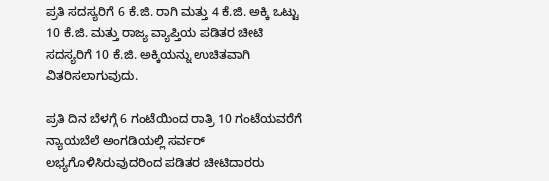ಪ್ರತಿ ಸದಸ್ಯರಿಗೆ 6 ಕೆ.ಜಿ. ರಾಗಿ ಮತ್ತು 4 ಕೆ.ಜಿ. ಅಕ್ಕಿ ಒಟ್ಟು 10 ಕೆ.ಜಿ. ಮತ್ತು ರಾಜ್ಯ ವ್ಯಾಪ್ತಿಯ ಪಡಿತರ ಚೀಟಿ ಸದಸ್ಯರಿಗೆ 10 ಕೆ.ಜಿ. ಅಕ್ಕಿಯನ್ನು ಉಚಿತವಾಗಿ ವಿತರಿಸಲಾಗುವುದು.

ಪ್ರತಿ ದಿನ ಬೆಳಗ್ಗೆ 6 ಗಂಟೆಯಿಂದ ರಾತ್ರಿ 10 ಗಂಟೆಯವರೆಗೆ ನ್ಯಾಯಬೆಲೆ ಅಂಗಡಿಯಲ್ಲಿ ಸರ್ವರ್‌ ಲಭ್ಯಗೊಳಿಸಿರುವುದರಿಂದ ಪಡಿತರ ಚೀಟಿದಾರರು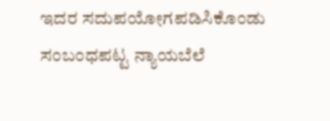ಇದರ ಸದುಪಯೋಗಪಡಿಸಿಕೊಂಡು ಸಂಬಂಧಪಟ್ಟ ನ್ಯಾಯಬೆಲೆ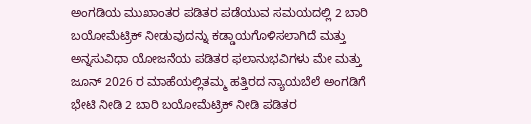ಅಂಗಡಿಯ ಮುಖಾಂತರ ಪಡಿತರ ಪಡೆಯುವ ಸಮಯದಲ್ಲಿ 2 ಬಾರಿ ಬಯೋಮೆಟ್ರಿಕ್‌ ನೀಡುವುದನ್ನು ಕಡ್ಡಾಯಗೊಳಿಸಲಾಗಿದೆ ಮತ್ತು ಅನ್ನಸುವಿಧಾ ಯೋಜನೆಯ ಪಡಿತರ ಫಲಾನುಭವಿಗಳು ಮೇ ಮತ್ತು ಜೂನ್‌ 2026 ರ ಮಾಹೆಯಲ್ಲಿತಮ್ಮ ಹತ್ತಿರದ ನ್ಯಾಯಬೆಲೆ ಅಂಗಡಿಗೆ ಭೇಟಿ ನೀಡಿ 2 ಬಾರಿ ಬಯೋಮೆಟ್ರಿಕ್‌ ನೀಡಿ ಪಡಿತರ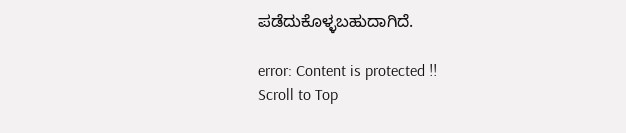ಪಡೆದುಕೊಳ್ಳಬಹುದಾಗಿದೆ.

error: Content is protected !!
Scroll to Top